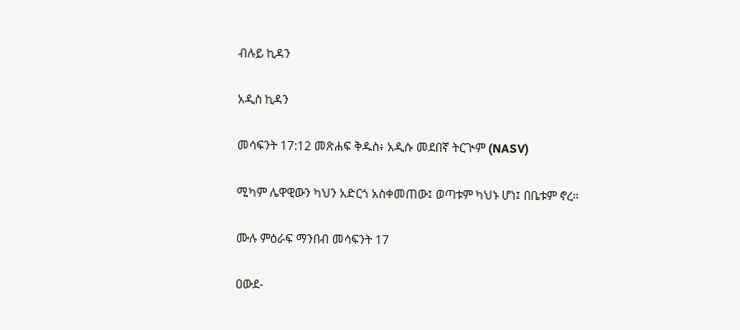ብሉይ ኪዳን

አዲስ ኪዳን

መሳፍንት 17:12 መጽሐፍ ቅዱስ፥ አዲሱ መደበኛ ትርጒም (NASV)

ሚካም ሌዋዊውን ካህን አድርጎ አስቀመጠው፤ ወጣቱም ካህኑ ሆነ፤ በቤቱም ኖረ።

ሙሉ ምዕራፍ ማንበብ መሳፍንት 17

ዐውደ-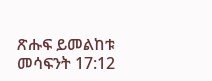ጽሑፍ ይመልከቱ መሳፍንት 17:12